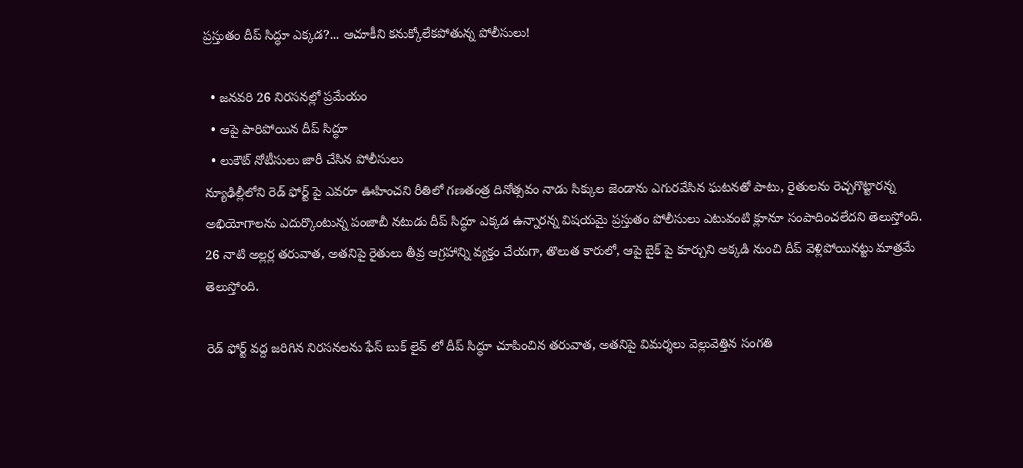ప్రస్తుతం దీప్ సిద్ధూ ఎక్కడ?... ఆచూకీని కనుక్కోలేకపోతున్న పోలీసులు!

  • జనవరి 26 నిరసనల్లో ప్రమేయం
  • ఆపై పారిపోయిన దీప్ సిద్ధూ
  • లుకౌట్ నోటీసులు జారీ చేసిన పోలీసులు
న్యూఢిల్లీలోని రెడ్ ఫోర్ట్ పై ఎవరూ ఊహించని రీతిలో గణతంత్ర దినోత్సవం నాడు సిక్కుల జెండాను ఎగురవేసిన ఘటనతో పాటు, రైతులను రెచ్చగొట్టారన్న అభియోగాలను ఎదుర్కొంటున్న పంజాబీ నటుడు దీప్ సిద్ధూ ఎక్కడ ఉన్నారన్న విషయమై ప్రస్తుతం పోలీసులు ఎటువంటి క్లూనూ సంపాదించలేదని తెలుస్తోంది. 26 నాటి అల్లర్ల తరువాత, అతనిపై రైతులు తీవ్ర ఆగ్రహాన్ని వ్యక్తం చేయగా, తొలుత కారులో, ఆపై బైక్ పై కూర్చుని అక్కడి నుంచి దీప్ వెళ్లిపోయినట్టు మాత్రమే తెలుస్తోంది.

రెడ్ ఫోర్ట్ వద్ద జరిగిన నిరసనలను ఫేస్ బుక్ లైవ్ లో దీప్ సిద్ధూ చూపించిన తరువాత, అతనిపై విమర్శలు వెల్లువెత్తిన సంగతి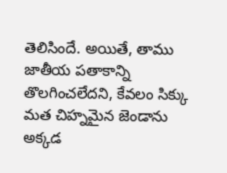తెలిసిందే. అయితే, తాము జాతీయ పతాకాన్ని తొలగించలేదని, కేవలం సిక్కు మత చిహ్నమైన జెండాను అక్కడ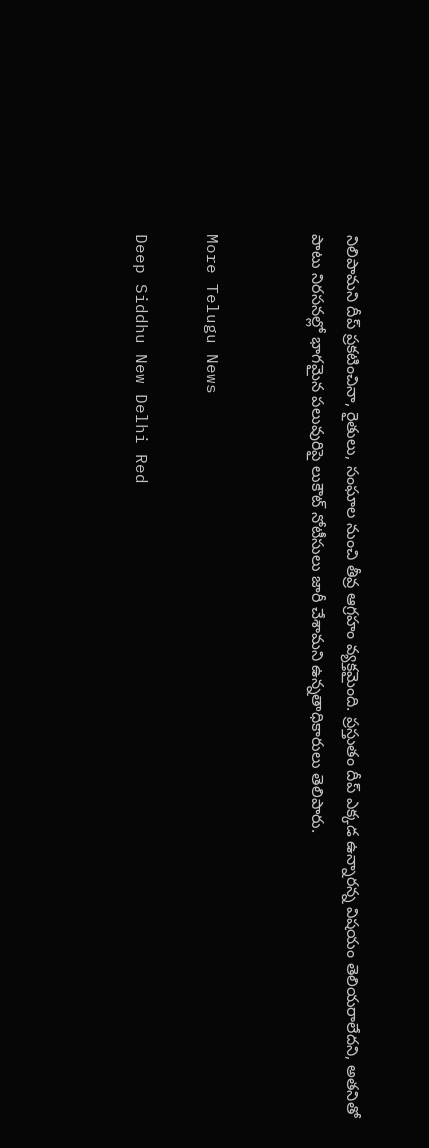నిలిపామని దీప్ ప్రకటించినా, రైతులు, సంఘాల నుంచి తీవ్ర ఆగ్రహం వ్యక్తమైంది. ప్రస్తుతం దీప్ ఎక్కడ ఉన్నారన్న విషయం తెలియరాలేదని, అతనితో పాటు నిరసనల్లో భాగమైన పలువురిపై లుకౌట్ నోటీసులు జారీ చేశామని ఉన్నతాధికారులు తెలిపారు.


More Telugu News

Deep Siddhu New Delhi Red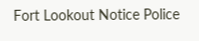Fort Lookout Notice Police